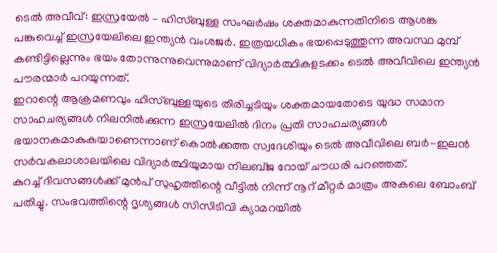ടെൽ അവീവ്: ഇസ്രയേൽ – ഹിസ്ബുള്ള സംഘർഷം ശക്തമാകുന്നതിനിടെ ആശങ്ക പങ്കുവെച്ച് ഇസ്രയേലിലെ ഇന്ത്യൻ വംശജർ. ഇത്രയധികം ഭയപ്പെടുത്തുന്ന അവസ്ഥ മുമ്പ് കണ്ടിട്ടില്ലെന്നും ഭയം തോന്നുന്നുവെന്നുമാണ് വിദ്യാർത്ഥികളടക്കം ടെൽ അവീവിലെ ഇന്ത്യൻ പൗരന്മാർ പറയുന്നത്.
ഇറാന്റെ ആക്രമണവും ഹിസ്ബുള്ളയുടെ തിരിച്ചടിയും ശക്തമായതോടെ യുദ്ധ സമാന സാഹചര്യങ്ങൾ നിലനിൽക്കുന്ന ഇസ്രയേലിൽ ദിനം പ്രതി സാഹചര്യങ്ങൾ ഭയാനകമാകുകയാണെന്നാണ് കൊൽക്കത്ത സ്വദേശിയും ടെൽ അവീവിലെ ബർ-ഇലൻ സർവകലാശാലയിലെ വിദ്യാർത്ഥിയുമായ നിലബ്ജ റോയ് ചൗധരി പറഞ്ഞത്.
കുറച്ച് ദിവസങ്ങൾക്ക് മുൻപ് സുഹൃത്തിന്റെ വീട്ടിൽ നിന്ന് നൂറ് മീറ്റർ മാത്രം അകലെ ബോംബ് പതിച്ചു. സംഭവത്തിന്റെ ദൃശ്യങ്ങൾ സിസിടിവി ക്യാമറയിൽ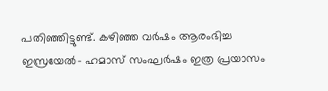പതിഞ്ഞിട്ടുണ്ട്. കഴിഞ്ഞ വർഷം ആരംഭിച്ച ഇസ്രയേൽ- ഹമാസ് സംഘർഷം ഇത്ര പ്രയാസം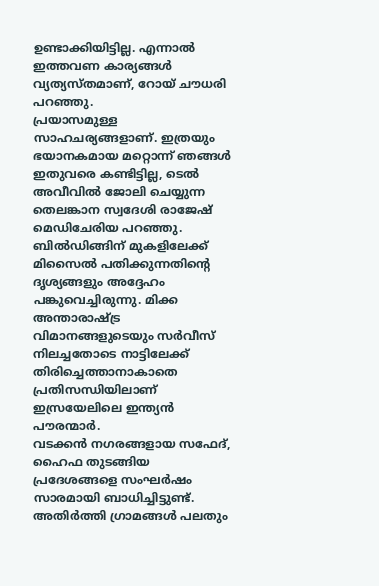ഉണ്ടാക്കിയിട്ടില്ല. എന്നാൽ ഇത്തവണ കാര്യങ്ങൾ വ്യത്യസ്തമാണ്, റോയ് ചൗധരി പറഞ്ഞു.
പ്രയാസമുള്ള സാഹചര്യങ്ങളാണ്. ഇത്രയും ഭയാനകമായ മറ്റൊന്ന് ഞങ്ങൾ ഇതുവരെ കണ്ടിട്ടില്ല, ടെൽ അവീവിൽ ജോലി ചെയ്യുന്ന തെലങ്കാന സ്വദേശി രാജേഷ് മെഡിചേരിയ പറഞ്ഞു. ബിൽഡിങ്ങിന് മുകളിലേക്ക് മിസൈൽ പതിക്കുന്നതിന്റെ ദൃശ്യങ്ങളും അദ്ദേഹം പങ്കുവെച്ചിരുന്നു. മിക്ക അന്താരാഷ്ട്ര വിമാനങ്ങളുടെയും സർവീസ് നിലച്ചതോടെ നാട്ടിലേക്ക് തിരിച്ചെത്താനാകാതെ പ്രതിസന്ധിയിലാണ് ഇസ്രയേലിലെ ഇന്ത്യൻ പൗരന്മാർ.
വടക്കൻ നഗരങ്ങളായ സഫേദ്, ഹൈഫ തുടങ്ങിയ പ്രദേശങ്ങളെ സംഘർഷം സാരമായി ബാധിച്ചിട്ടുണ്ട്. അതിർത്തി ഗ്രാമങ്ങൾ പലതും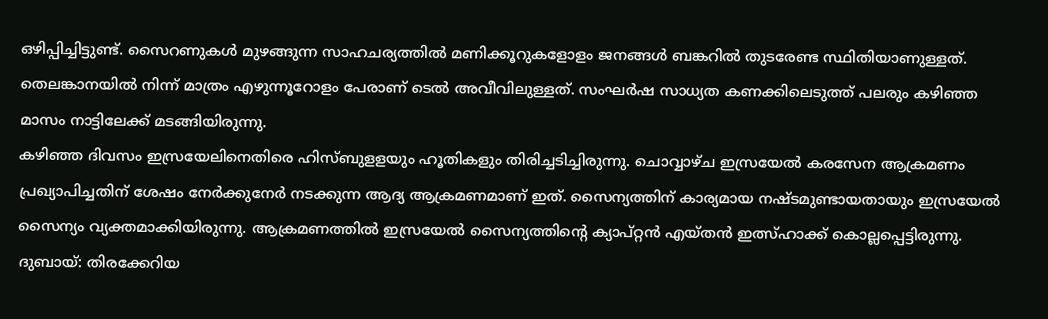ഒഴിപ്പിച്ചിട്ടുണ്ട്. സൈറണുകൾ മുഴങ്ങുന്ന സാഹചര്യത്തിൽ മണിക്കൂറുകളോളം ജനങ്ങൾ ബങ്കറിൽ തുടരേണ്ട സ്ഥിതിയാണുള്ളത്. തെലങ്കാനയിൽ നിന്ന് മാത്രം എഴുന്നൂറോളം പേരാണ് ടെൽ അവീവിലുള്ളത്. സംഘർഷ സാധ്യത കണക്കിലെടുത്ത് പലരും കഴിഞ്ഞ മാസം നാട്ടിലേക്ക് മടങ്ങിയിരുന്നു.
കഴിഞ്ഞ ദിവസം ഇസ്രയേലിനെതിരെ ഹിസ്ബുളളയും ഹൂതികളും തിരിച്ചടിച്ചിരുന്നു. ചൊവ്വാഴ്ച ഇസ്രയേൽ കരസേന ആക്രമണം പ്രഖ്യാപിച്ചതിന് ശേഷം നേർക്കുനേർ നടക്കുന്ന ആദ്യ ആക്രമണമാണ് ഇത്. സൈന്യത്തിന് കാര്യമായ നഷ്ടമുണ്ടായതായും ഇസ്രയേൽ സൈന്യം വ്യക്തമാക്കിയിരുന്നു. ആക്രമണത്തിൽ ഇസ്രയേൽ സൈന്യത്തിന്റെ ക്യാപ്റ്റൻ എയ്തൻ ഇത്സ്ഹാക്ക് കൊല്ലപ്പെട്ടിരുന്നു.
ദുബായ്: തിരക്കേറിയ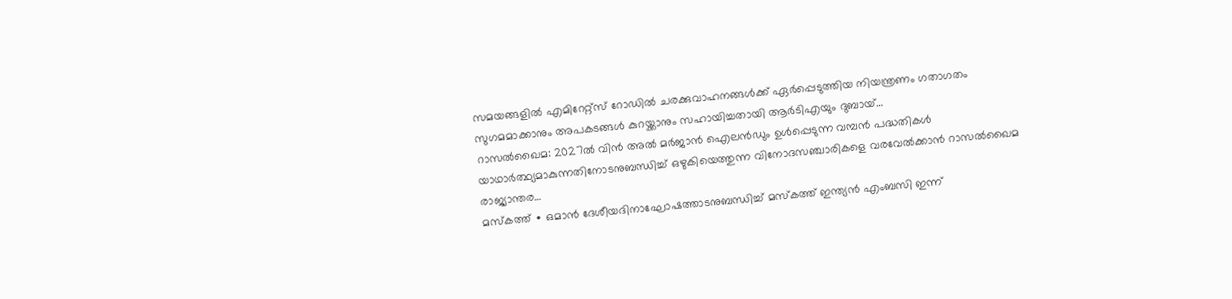സമയങ്ങളിൽ എമിറേറ്റ്സ് റോഡിൽ ചരക്കുവാഹനങ്ങൾക്ക് ഏർപ്പെടുത്തിയ നിയന്ത്രണം ഗതാഗതം സുഗമമാക്കാനും അപകടങ്ങൾ കുറയ്ക്കാനും സഹായിച്ചതായി ആർടിഎയും ദുബായ്…
റാസൽഖൈമ: 2027ൽ വിൻ അൽ മർജാൻ ഐലൻഡും ഉൾപ്പെടുന്ന വമ്പൻ പദ്ധതികൾ യാഥാർത്ഥ്യമാകുന്നതിനോടനുബന്ധിച്ച് ഒഴുകിയെത്തുന്ന വിനോദസഞ്ചാരികളെ വരവേൽക്കാൻ റാസൽഖൈമ രാജ്യാന്തര…
മസ്കത്ത് ∙ ഒമാൻ ദേശീയദിനാഘോഷത്താടനുബന്ധിച്ച് മസ്കത്ത് ഇന്ത്യൻ എംബസി ഇന്ന്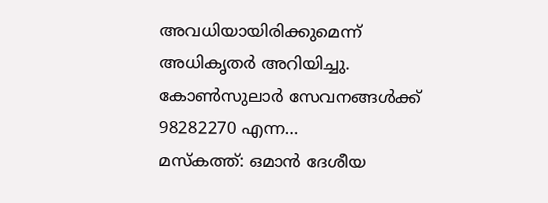അവധിയായിരിക്കുമെന്ന് അധികൃതർ അറിയിച്ചു. കോൺസുലാർ സേവനങ്ങൾക്ക് 98282270 എന്ന…
മസ്കത്ത്: ഒമാൻ ദേശീയ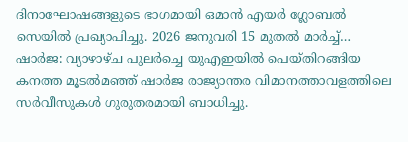ദിനാഘോഷങ്ങളുടെ ഭാഗമായി ഒമാൻ എയർ ഗ്ലോബൽ സെയിൽ പ്രഖ്യാപിച്ചു. 2026 ജനുവരി 15 മുതൽ മാർച്ച്…
ഷാർജ: വ്യാഴാഴ്ച പുലർച്ചെ യുഎഇയിൽ പെയ്തിറങ്ങിയ കനത്ത മൂടൽമഞ്ഞ് ഷാർജ രാജ്യാന്തര വിമാനത്താവളത്തിലെ സർവീസുകൾ ഗുരുതരമായി ബാധിച്ചു.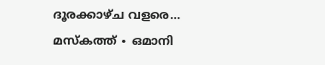ദൂരക്കാഴ്ച വളരെ…
മസ്കത്ത് ∙ ഒമാനി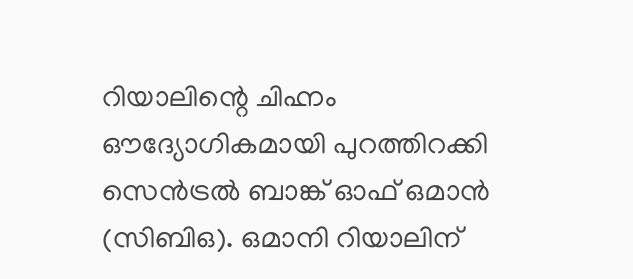റിയാലിന്റെ ചിഹ്നം ഔദ്യോഗികമായി പുറത്തിറക്കി സെൻട്രൽ ബാങ്ക് ഓഫ് ഒമാൻ (സിബിഒ). ഒമാനി റിയാലിന്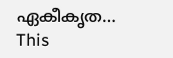ഏകീകൃത…
This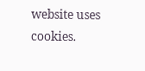website uses cookies.